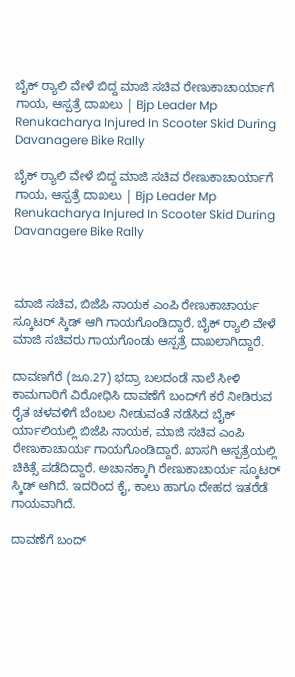ಬೈಕ್ ರ‍್ಯಾಲಿ ವೇಳೆ ಬಿದ್ದ ಮಾಜಿ ಸಚಿವ ರೇಣುಕಾಚಾರ್ಯಾಗೆ ಗಾಯ, ಆಸ್ಪತ್ರೆ ದಾಖಲು | Bjp Leader Mp Renukacharya Injured In Scooter Skid During Davanagere Bike Rally

ಬೈಕ್ ರ‍್ಯಾಲಿ ವೇಳೆ ಬಿದ್ದ ಮಾಜಿ ಸಚಿವ ರೇಣುಕಾಚಾರ್ಯಾಗೆ ಗಾಯ, ಆಸ್ಪತ್ರೆ ದಾಖಲು | Bjp Leader Mp Renukacharya Injured In Scooter Skid During Davanagere Bike Rally



ಮಾಜಿ ಸಚಿವ, ಬಿಜೆಪಿ ನಾಯಕ ಎಂಪಿ ರೇಣುಕಾಚಾರ್ಯ ಸ್ಕೂಟರ್ ಸ್ಕಿಡ್ ಆಗಿ ಗಾಯಗೊಂಡಿದ್ದಾರೆ. ಬೈಕ್ ರ‍್ಯಾಲಿ ವೇಳೆ ಮಾಜಿ ಸಚಿವರು ಗಾಯಗೊಂಡು ಆಸ್ಪತ್ರೆ ದಾಖಲಾಗಿದ್ದಾರೆ.

ದಾವಣಗೆರೆ (ಜೂ.27) ಭದ್ರಾ ಬಲದಂಡೆ ನಾಲೆ ಸೀಳಿ ಕಾಮಗಾರಿಗೆ ವಿರೋಧಿಸಿ ದಾವಣೆಗೆ ಬಂದ್‌ಗೆ ಕರೆ ನೀಡಿರುವ ರೈತ ಚಳವಳಿಗೆ ಬೆಂಬಲ ನೀಡುವಂತೆ ನಡೆಸಿದ ಬೈಕ್ ರ್ಯಾಲಿಯಲ್ಲಿ ಬಿಜೆಪಿ ನಾಯಕ, ಮಾಜಿ ಸಚಿವ ಎಂಪಿ ರೇಣುಕಾಚಾರ್ಯ ಗಾಯಗೊಂಡಿದ್ದಾರೆ. ಖಾಸಗಿ ಆಸ್ಪತ್ರೆಯಲ್ಲಿ ಚಿಕಿತ್ಸೆ ಪಡೆದಿದ್ದಾರೆ. ಅಚಾನಕ್ಕಾಗಿ ರೇಣುಕಾಚಾರ್ಯ ಸ್ಕೂಟರ್ ಸ್ಕಿಡ್ ಆಗಿದೆ. ಇದರಿಂದ ಕೈ, ಕಾಲು ಹಾಗೂ ದೇಹದ ಇತರೆಡೆ ಗಾಯವಾಗಿದೆ.

ದಾವಣೆಗೆ ಬಂದ್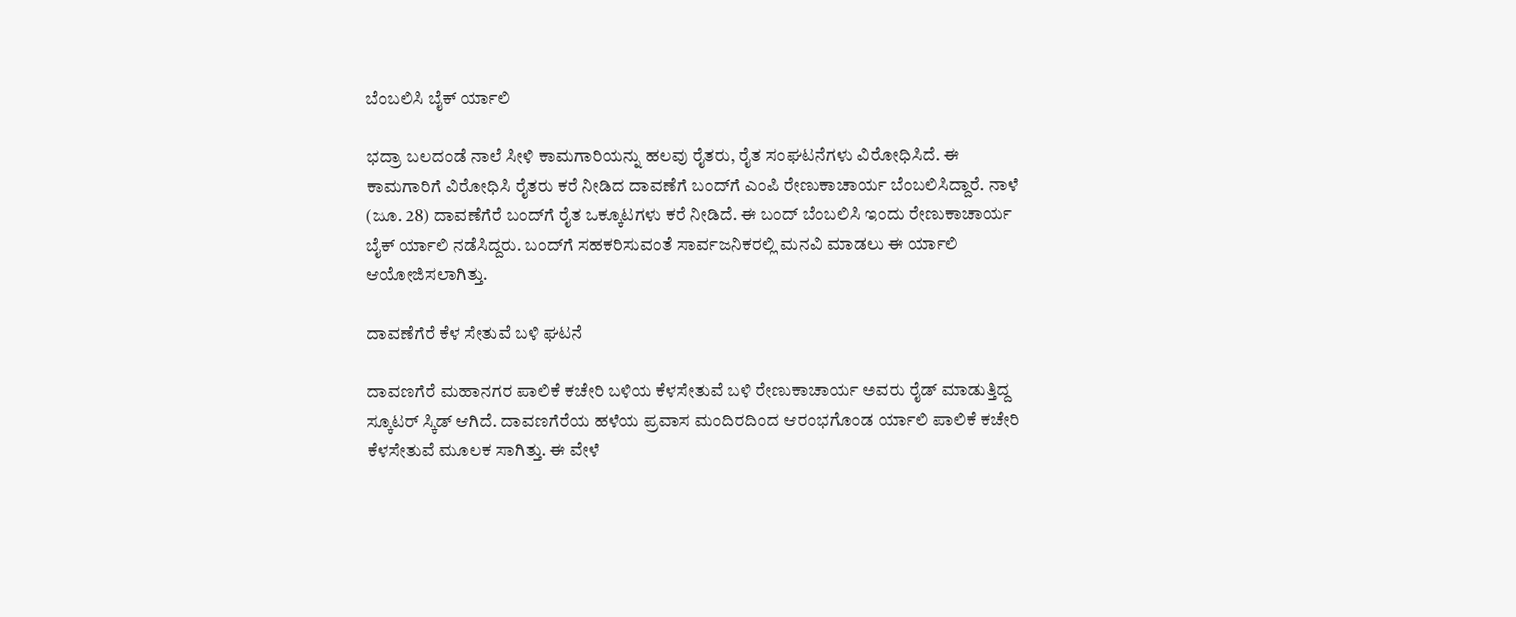ಬೆಂಬಲಿಸಿ ಬೈಕ್ ರ್ಯಾಲಿ

ಭದ್ರಾ ಬಲದಂಡೆ ನಾಲೆ ಸೀಳಿ ಕಾಮಗಾರಿಯನ್ನು ಹಲವು ರೈತರು, ರೈತ ಸಂಘಟನೆಗಳು ವಿರೋಧಿಸಿದೆ. ಈ ಕಾಮಗಾರಿಗೆ ವಿರೋಧಿಸಿ ರೈತರು ಕರೆ ನೀಡಿದ ದಾವಣೆಗೆ ಬಂದ್‌ಗೆ ಎಂಪಿ ರೇಣುಕಾಚಾರ್ಯ ಬೆಂಬಲಿಸಿದ್ದಾರೆ. ನಾಳೆ (ಜೂ. 28) ದಾವಣೆಗೆರೆ ಬಂದ್‌ಗೆ ರೈತ ಒಕ್ಕೂಟಗಳು ಕರೆ ನೀಡಿದೆ. ಈ ಬಂದ್ ಬೆಂಬಲಿಸಿ ಇಂದು ರೇಣುಕಾಚಾರ್ಯ ಬೈಕ್ ರ್ಯಾಲಿ ನಡೆಸಿದ್ದರು. ಬಂದ್‌ಗೆ ಸಹಕರಿಸುವಂತೆ ಸಾರ್ವಜನಿಕರಲ್ಲಿ ಮನವಿ ಮಾಡಲು ಈ ರ್ಯಾಲಿ ಆಯೋಜಿಸಲಾಗಿತ್ತು.

ದಾವಣೆಗೆರೆ ಕೆಳ ಸೇತುವೆ ಬಳಿ ಘಟನೆ

ದಾವಣಗೆರೆ ಮಹಾನಗರ ಪಾಲಿಕೆ ಕಚೇರಿ ಬಳಿಯ ಕೆಳಸೇತುವೆ ಬಳಿ ರೇಣುಕಾಚಾರ್ಯ ಅವರು ರೈಡ್ ಮಾಡುತ್ತಿದ್ದ ಸ್ಕೂಟರ್ ಸ್ಕಿಡ್ ಆಗಿದೆ. ದಾವಣಗೆರೆಯ ಹಳೆಯ ಪ್ರವಾಸ ಮಂದಿರದಿಂದ ಆರಂಭಗೊಂಡ ರ್ಯಾಲಿ ಪಾಲಿಕೆ ಕಚೇರಿ ಕೆಳಸೇತುವೆ ಮೂಲಕ ಸಾಗಿತ್ತು. ಈ ವೇಳೆ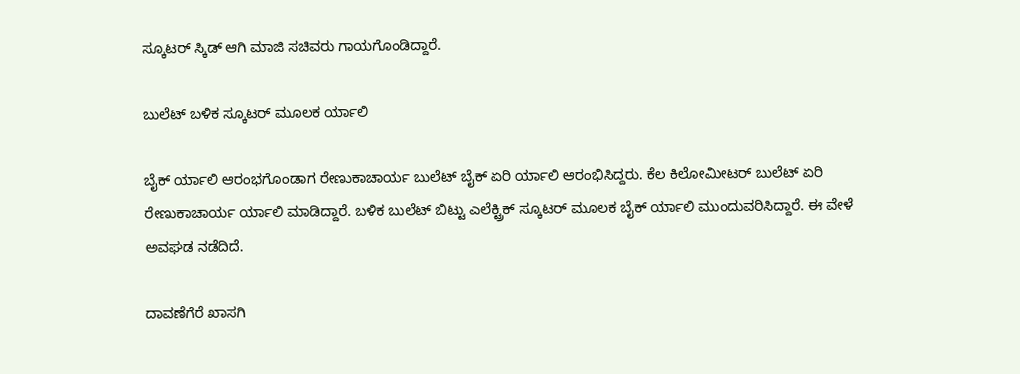ಸ್ಕೂಟರ್ ಸ್ಕಿಡ್ ಆಗಿ ಮಾಜಿ ಸಚಿವರು ಗಾಯಗೊಂಡಿದ್ದಾರೆ.

ಬುಲೆಟ್ ಬಳಿಕ ಸ್ಕೂಟರ್ ಮೂಲಕ ರ್ಯಾಲಿ

ಬೈಕ್ ರ್ಯಾಲಿ ಆರಂಭಗೊಂಡಾಗ ರೇಣುಕಾಚಾರ್ಯ ಬುಲೆಟ್ ಬೈಕ್ ಏರಿ ರ್ಯಾಲಿ ಆರಂಭಿಸಿದ್ದರು. ಕೆಲ ಕಿಲೋಮೀಟರ್ ಬುಲೆಟ್ ಏರಿ ರೇಣುಕಾಚಾರ್ಯ ರ್ಯಾಲಿ ಮಾಡಿದ್ದಾರೆ. ಬಳಿಕ ಬುಲೆಟ್ ಬಿಟ್ಟು ಎಲೆಕ್ಟ್ರಿಕ್ ಸ್ಕೂಟರ್ ಮೂಲಕ ಬೈಕ್ ರ್ಯಾಲಿ ಮುಂದುವರಿಸಿದ್ದಾರೆ. ಈ ವೇಳೆ ಅವಘಡ ನಡೆದಿದೆ.

ದಾವಣೆಗೆರೆ ಖಾಸಗಿ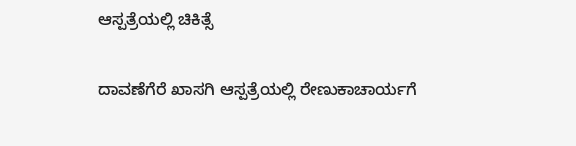ಆಸ್ಪತ್ರೆಯಲ್ಲಿ ಚಿಕಿತ್ಸೆ

ದಾವಣೆಗೆರೆ ಖಾಸಗಿ ಆಸ್ಪತ್ರೆಯಲ್ಲಿ ರೇಣುಕಾಚಾರ್ಯಗೆ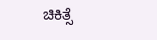ಚಿಕಿತ್ಸೆ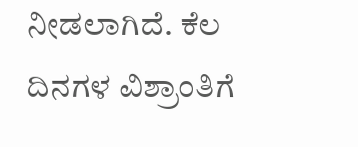ನೀಡಲಾಗಿದೆ. ಕೆಲ ದಿನಗಳ ವಿಶ್ರಾಂತಿಗೆ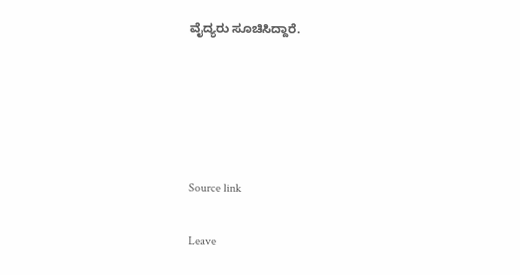ವೈದ್ಯರು ಸೂಚಿಸಿದ್ದಾರೆ.





Source link

Leave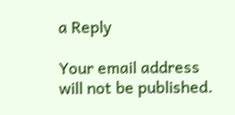a Reply

Your email address will not be published.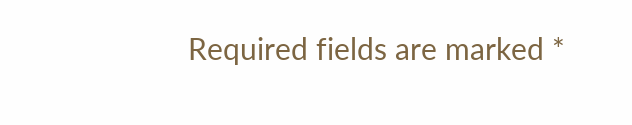Required fields are marked *